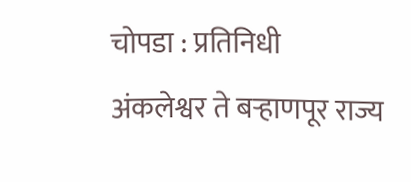चोपडा : प्रतिनिधी
अंकलेश्वर ते बऱ्हाणपूर राज्य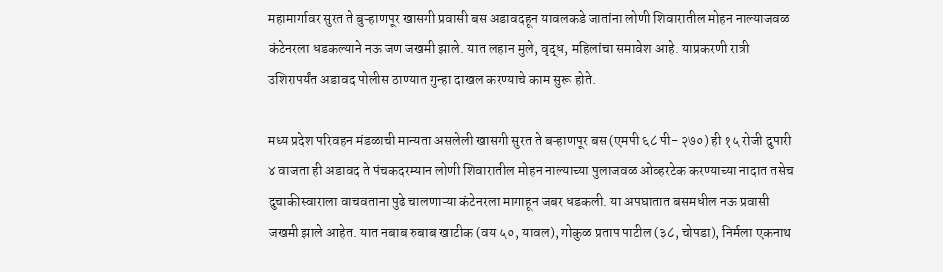महामार्गावर सुरत ते बुऱ्हाणपूर खासगी प्रवासी बस अडावदहून यावलकडे जातांना लोणी शिवारातील मोहन नाल्याजवळ कंटेनरला धडकल्याने नऊ जण जखमी झाले. यात लहान मुले, वृद्ध, महिलांचा समावेश आहे. याप्रकरणी रात्री उशिरापर्यंत अडावद पोलीस ठाण्यात गुन्हा दाखल करण्याचे काम सुरू होते.

मध्य प्रदेश परिवहन मंडळाची मान्यता असलेली खासगी सुरत ते बऱ्हाणपूर बस (एमपी ६८ पी- २७०) ही १५ रोजी दुपारी ४ वाजता ही अडावद ते पंचकदरम्यान लोणी शिवारातील मोहन नाल्याच्या पुलाजवळ ओव्हरटेक करण्याच्या नादात तसेच दुचाकीस्वाराला वाचवताना पुढे चालणाऱ्या कंटेनरला मागाहून जबर धडकली. या अपघातात बसमधील नऊ प्रवासी जखमी झाले आहेत. यात नबाब रुबाब खाटीक (वय ५०, यावल), गोकुळ प्रताप पाटील (३८, चोपडा), निर्मला एकनाथ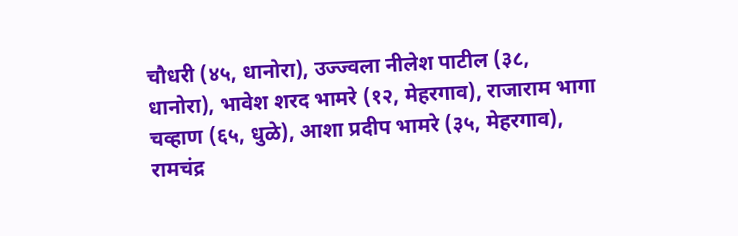चौधरी (४५, धानोरा), उज्ज्वला नीलेश पाटील (३८, धानोरा), भावेश शरद भामरे (१२, मेहरगाव), राजाराम भागा चव्हाण (६५, धुळे), आशा प्रदीप भामरे (३५, मेहरगाव), रामचंद्र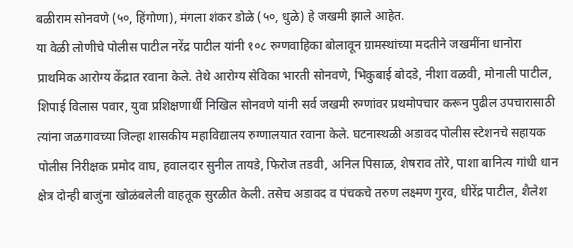बळीराम सोनवणे (५०, हिंगोणा), मंगला शंकर डोळे (५०, धुळे) हे जखमी झाले आहेत.
या वेळी लोणीचे पोलीस पाटील नरेंद्र पाटील यांनी १०८ रुग्णवाहिका बोलावून ग्रामस्थांच्या मदतीने जखमींना धानोरा प्राथमिक आरोग्य केंद्रात रवाना केले. तेथे आरोग्य सेविका भारती सोनवणे, भिकुबाई बोदडे, नीशा वळवी, मोनाली पाटील, शिपाई विलास पवार, युवा प्रशिक्षणार्थी निखिल सोनवणे यांनी सर्व जखमी रुग्णांवर प्रथमोपचार करून पुढील उपचारासाठी त्यांना जळगावच्या जिल्हा शासकीय महाविद्यालय रुग्णालयात रवाना केले. घटनास्थळी अडावद पोलीस स्टेशनचे सहायक पोलीस निरीक्षक प्रमोद वाघ, हवालदार सुनील तायडे, फिरोज तडवी, अनिल पिसाळ, शेषराव तोरे, पाशा बानित्य गांधी धान क्षेत्र दोन्ही बाजुंना खोळंबलेली वाहतूक सुरळीत केली. तसेच अडावद व पंचकचे तरुण लक्ष्मण गुरव, धीरेंद्र पाटील, शैलेश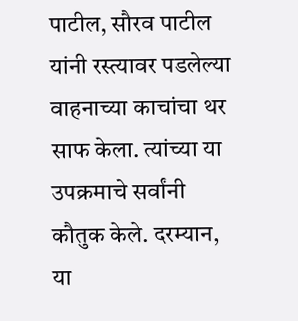पाटील, सौरव पाटील यांनी रस्त्यावर पडलेल्या वाहनाच्या काचांचा थर साफ केला. त्यांच्या या उपक्रमाचे सर्वांनी कौतुक केले. दरम्यान, या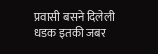प्रवासी बसने दिलेली धडक इतकी जबर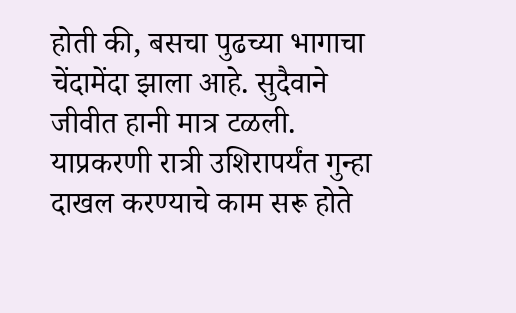होती की, बसचा पुढच्या भागाचा चेंदामेंदा झाला आहे. सुदैवाने जीवीत हानी मात्र टळली. याप्रकरणी रात्री उशिरापर्यंत गुन्हा दाखल करण्याचे काम सरू होते